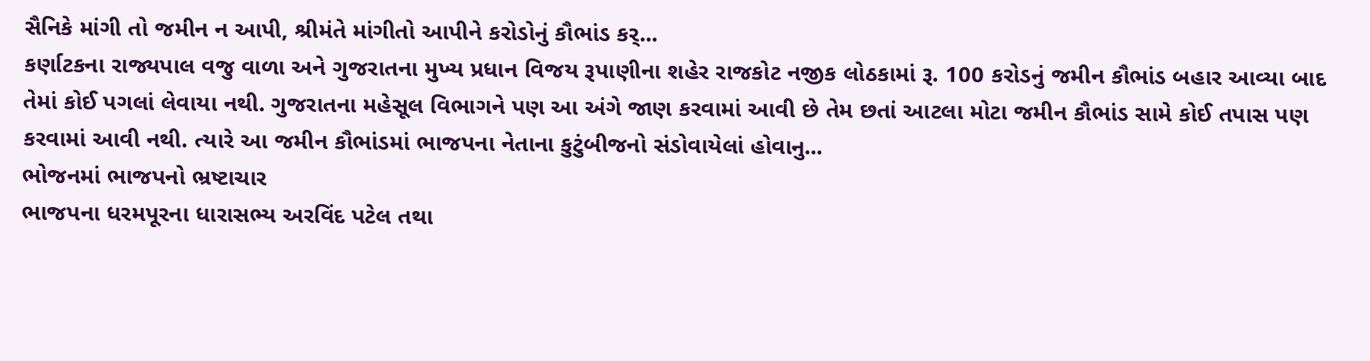સૈનિકે માંગી તો જમીન ન આપી, શ્રીમંતે માંગીતો આપીને કરોડોનું કૌભાંડ કર્...
કર્ણાટકના રાજ્યપાલ વજુ વાળા અને ગુજરાતના મુખ્ય પ્રધાન વિજય રૂપાણીના શહેર રાજકોટ નજીક લોઠકામાં રૂ. 100 કરોડનું જમીન કૌભાંડ બહાર આવ્યા બાદ તેમાં કોઈ પગલાં લેવાયા નથી. ગુજરાતના મહેસૂલ વિભાગને પણ આ અંગે જાણ કરવામાં આવી છે તેમ છતાં આટલા મોટા જમીન કૌભાંડ સામે કોઈ તપાસ પણ કરવામાં આવી નથી. ત્યારે આ જમીન કૌભાંડમાં ભાજપના નેતાના કુટુંબીજનો સંડોવાયેલાં હોવાનુ...
ભોજનમાં ભાજપનો ભ્રષ્ટાચાર
ભાજપના ધરમપૂરના ધારાસભ્ય અરવિંદ પટેલ તથા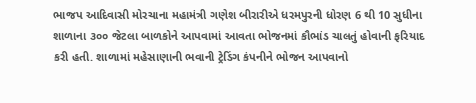ભાજપ આદિવાસી મોરચાના મહામંત્રી ગણેશ બીરારીએ ધરમપુરની ધોરણ 6 થી 10 સુધીના શાળાના ૩૦૦ જેટલા બાળકોને આપવામાં આવતા ભોજનમાં કૌભાંડ ચાલતું હોવાની ફરિયાદ કરી હતી. શાળામાં મહેસાણાની ભવાની ટ્રેડિંગ કંપનીને ભોજન આપવાનો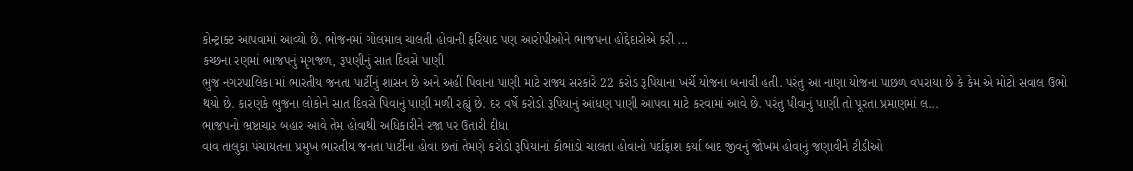કોન્ટ્રાક્ટ આપવામાં આવ્યો છે. ભોજનમાં ગોલમાલ ચાલતી હોવાની ફરિયાદ પણ આરોપીઓને ભાજપના હોદ્દેદારોએ કરી ...
કચ્છના રણમાં ભાજપનું મૃગજળ, રૂપણીનું સાત દિવસે પાણી
ભુજ નગરપાલિકા માં ભારતીય જનતા પાર્ટીનું શાસન છે અને અહીં પિવાના પાણી માટે રાજ્ય સરકારે 22 કરોડ રૂપિયાના ખર્ચે યોજના બનાવી હતી. પરંતુ આ નાણા યોજના પાછળ વપરાયા છે કે કેમ એ મોટો સવાલ ઉભો થયો છે. કારણકે ભુજના લોકોને સાત દિવસે પિવાનું પાણી મળી રહ્યું છે. દર વર્ષે કરોડો રૂપિયાનું આંધણ પાણી આપવા માટે કરવામાં આવે છે. પરંતુ પીવાનું પાણી તો પૂરતા પ્રમાણમાં લ...
ભાજપનો ભ્રષ્ટાચાર બહાર આવે તેમ હોવાથી અધિકારીને રજા પર ઉતારી દીધા
વાવ તાલુકા પંચાયતના પ્રમુખ ભારતીય જનતા પાર્ટીના હોવા છતાં તેમણે કરોડો રૂપિયાનાં કૌભાંડો ચાલતા હોવાનો પર્દાફાશ કર્યા બાદ જીવનું જોખમ હોવાનું જણાવીને ટીડીઓ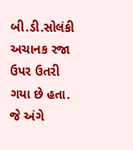બી.ડી.સોલંકી અચાનક રજા ઉપર ઉતરી ગયા છે હતા. જે અંગે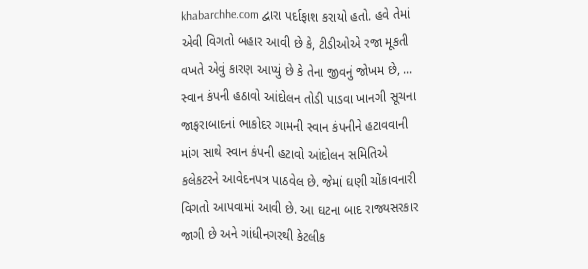khabarchhe.com દ્વારા પર્દાફાશ કરાયો હતો. હવે તેમાં એવી વિગતો બહાર આવી છે કે, ટીડીઓએ રજા મૂકતી વખતે એવું કારણ આપ્યું છે કે તેના જીવનું જોખમ છે, ...
સ્વાન કંપની હઠાવો આંદોલન તોડી પાડવા ખાનગી સૂચના
જાફરાબાદનાં ભાકોદર ગામની સ્વાન કંપનીને હટાવવાની માંગ સાથે સ્વાન કંપની હટાવો આંદોલન સમિતિએ કલેકટરને આવેદનપત્ર પાઠવેલ છે. જેમાં ઘણી ચોંકાવનારી વિગતો આપવામાં આવી છે. આ ઘટના બાદ રાજ્યસરકાર જાગી છે અને ગાંધીનગરથી કેટલીક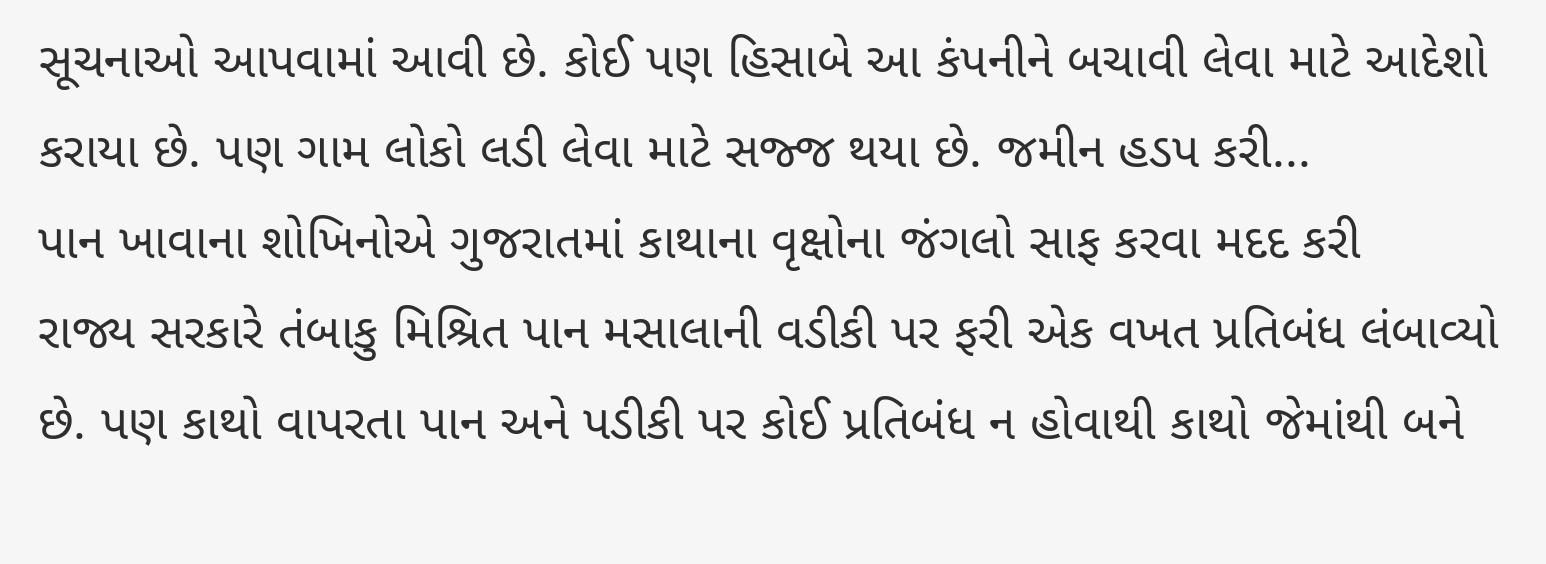સૂચનાઓ આપવામાં આવી છે. કોઈ પણ હિસાબે આ કંપનીને બચાવી લેવા માટે આદેશો કરાયા છે. પણ ગામ લોકો લડી લેવા માટે સજ્જ થયા છે. જમીન હડપ કરી...
પાન ખાવાના શોખિનોએ ગુજરાતમાં કાથાના વૃક્ષોના જંગલો સાફ કરવા મદદ કરી
રાજ્ય સરકારે તંબાકુ મિશ્રિત પાન મસાલાની વડીકી પર ફરી એક વખત પ્રતિબંધ લંબાવ્યો છે. પણ કાથો વાપરતા પાન અને પડીકી પર કોઈ પ્રતિબંધ ન હોવાથી કાથો જેમાંથી બને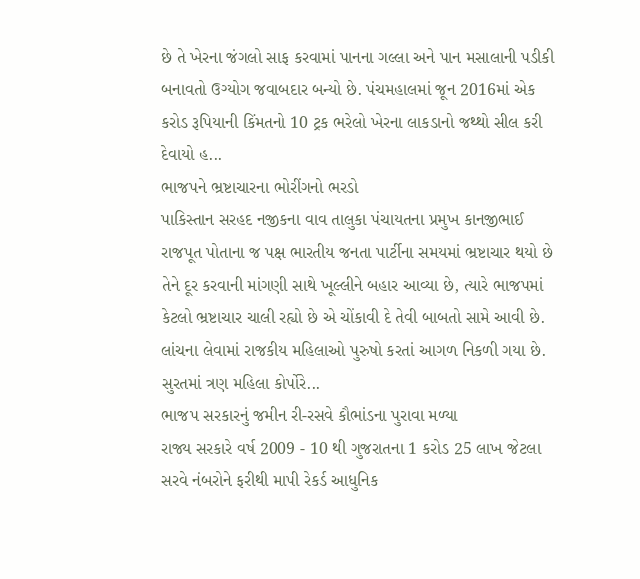છે તે ખેરના જંગલો સાફ કરવામાં પાનના ગલ્લા અને પાન મસાલાની પડીકી બનાવતો ઉગ્યોગ જવાબદાર બન્યો છે. પંચમહાલમાં જૂન 2016માં એક કરોડ રૂપિયાની કિંમતનો 10 ટ્રક ભરેલો ખેરના લાકડાનો જથ્થો સીલ કરી દેવાયો હ...
ભાજપને ભ્રષ્ટાચારના ભોરીંગનો ભરડો
પાકિસ્તાન સરહદ નજીકના વાવ તાલુકા પંચાયતના પ્રમુખ કાનજીભાઈ રાજપૂત પોતાના જ પક્ષ ભારતીય જનતા પાર્ટીના સમયમાં ભ્રષ્ટાચાર થયો છે તેને દૂર કરવાની માંગણી સાથે ખૂલ્લીને બહાર આવ્યા છે, ત્યારે ભાજપમાં કેટલો ભ્રષ્ટાચાર ચાલી રહ્યો છે એ ચોંકાવી દે તેવી બાબતો સામે આવી છે. લાંચના લેવામાં રાજકીય મહિલાઓ પુરુષો કરતાં આગળ નિકળી ગયા છે. સુરતમાં ત્રણ મહિલા કોર્પોરે...
ભાજપ સરકારનું જમીન રી-રસવે કૌભાંડના પુરાવા મળ્યા
રાજ્ય સરકારે વર્ષ 2009 - 10 થી ગુજરાતના 1 કરોડ 25 લાખ જેટલા સરવે નંબરોને ફરીથી માપી રેકર્ડ આધુનિક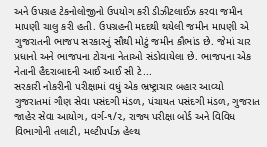અને ઉપગ્રહ ટેકનોલોજીનો ઉપયોગ કરી ડીઝીટલાઈઝ કરવા જમીન માપણી ચાલુ કરી હતી. ઉપગ્રહની મદદથી થયેલી જમીન માપણી એ ગુજરાતની ભાજપ સરકારનું સૌથી મોટું જમીન કૌભાંડ છે. જેમાં ચાર પ્રધાનો અને ભાજપના ટોચના નેતાઓ સંડોવાયેલા છે. ભાજપના એક નેતાની હૈદરાબાદની આઈ આઈ સી ટે...
સરકારી નોકરીની પરીક્ષામાં વધું એક ભ્રષ્ટ્રાચાર બહાર આવ્યો
ગુજરાતમાં ગૌણ સેવા પસંદગી મંડળ, પંચાયત પસંદગી મંડળ, ગુજરાત જાહેર સેવા આયોગ, વર્ગ-૧/૨, રાજ્ય પરીક્ષા બોર્ડ અને વિવિધ વિભાગોની તલાટી, મલ્ટીપર્પઝ હેલ્થ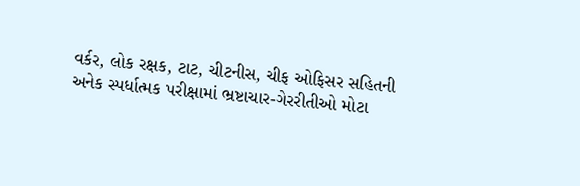વર્કર, લોક રક્ષક, ટાટ, ચીટનીસ, ચીફ ઓફિસર સહિતની અનેક સ્પર્ધાત્મક પરીક્ષામાં ભ્રષ્ટાચાર-ગેરરીતીઓ મોટા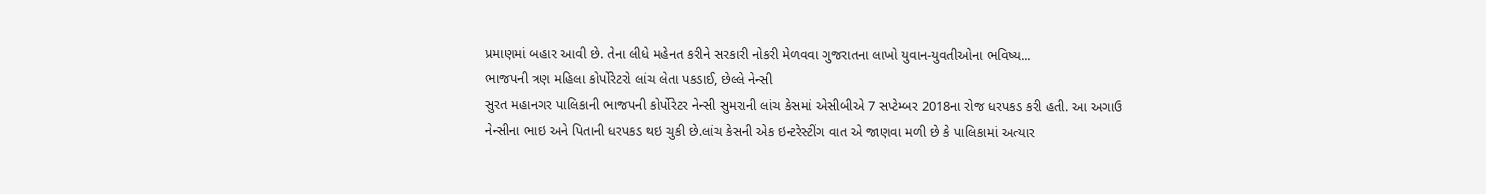પ્રમાણમાં બહાર આવી છે. તેના લીધે મહેનત કરીને સરકારી નોકરી મેળવવા ગુજરાતના લાખો યુવાન-યુવતીઓના ભવિષ્ય...
ભાજપની ત્રણ મહિલા કોર્પોરેટરો લાંચ લેતા પકડાઈ, છેલ્લે નેન્સી
સુરત મહાનગર પાલિકાની ભાજપની કોર્પોરેટર નેન્સી સુમરાની લાંચ કેસમાં એસીબીએ 7 સપ્ટેમ્બર 2018ના રોજ ધરપકડ કરી હતી. આ અગાઉ નેન્સીના ભાઇ અને પિતાની ધરપકડ થઇ ચુકી છે.લાંચ કેસની એક ઇન્ટરેસ્ટીંગ વાત એ જાણવા મળી છે કે પાલિકામાં અત્યાર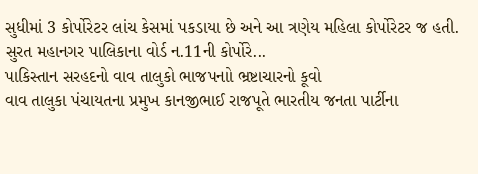સુધીમાં 3 કોર્પોરેટર લાંચ કેસમાં પકડાયા છે અને આ ત્રણેય મહિલા કોર્પોરેટર જ હતી. સુરત મહાનગર પાલિકાના વોર્ડ ન.11ની કોર્પોરે...
પાકિસ્તાન સરહદનો વાવ તાલુકો ભાજપનાો ભ્રષ્ટાચારનો કૂવો
વાવ તાલુકા પંચાયતના પ્રમુખ કાનજીભાઈ રાજપૂતે ભારતીય જનતા પાર્ટીના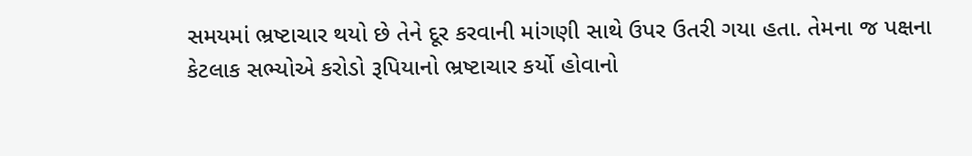સમયમાં ભ્રષ્ટાચાર થયો છે તેને દૂર કરવાની માંગણી સાથે ઉપર ઉતરી ગયા હતા. તેમના જ પક્ષના કેટલાક સભ્યોએ કરોડો રૂપિયાનો ભ્રષ્ટાચાર કર્યો હોવાનો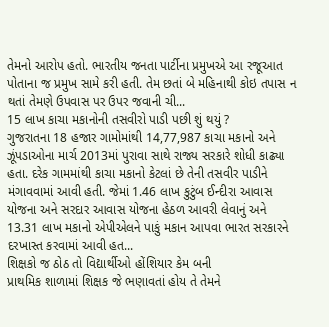તેમનો આરોપ હતો. ભારતીય જનતા પાર્ટીના પ્રમુખએ આ રજૂઆત પોતાના જ પ્રમુખ સામે કરી હતી. તેમ છતાં બે મહિનાથી કોઇ તપાસ ન થતાં તેમણે ઉપવાસ પર ઉપર જવાની ચી...
15 લાખ કાચા મકાનોની તસવીરો પાડી પછી શું થયું ?
ગુજરાતના 18 હજાર ગામોમાંથી 14,77,987 કાચા મકાનો અને ઝૂંપડાઓના માર્ચ 2013માં પુરાવા સાથે રાજ્ય સરકારે શોધી કાઢ્યા હતા. દરેક ગામમાંથી કાચા મકાનો કેટલાં છે તેની તસવીર પાડીને મંગાવવામાં આવી હતી. જેમાં 1.46 લાખ કુટુંબ ઈન્દીરા આવાસ યોજના અને સરદાર આવાસ યોજના હેઠળ આવરી લેવાનું અને 13.31 લાખ મકાનો એપીએલને પાકું મકાન આપવા ભારત સરકારને દરખાસ્ત કરવામાં આવી હત...
શિક્ષકો જ ઠોઠ તો વિદ્યાર્થીઓ હોંશિયાર કેમ બની
પ્રાથમિક શાળામાં શિક્ષક જે ભણાવતાં હોય તે તેમને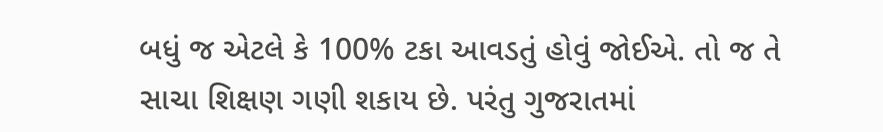બધું જ એટલે કે 100% ટકા આવડતું હોવું જોઈએ. તો જ તે સાચા શિક્ષણ ગણી શકાય છે. પરંતુ ગુજરાતમાં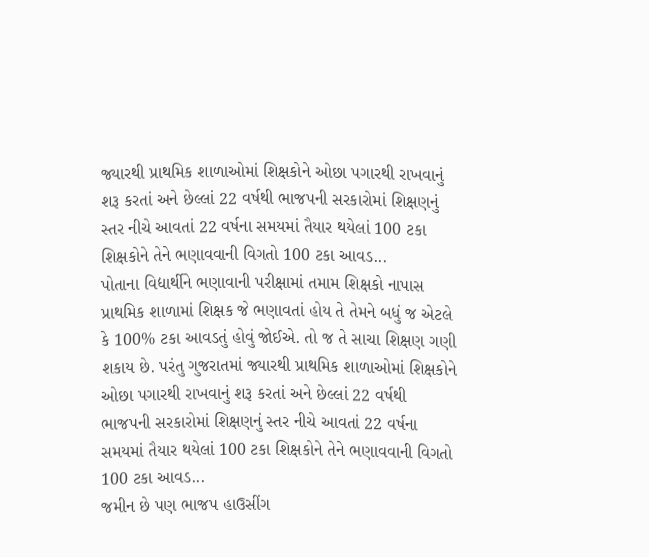જ્યારથી પ્રાથમિક શાળાઓમાં શિક્ષકોને ઓછા પગારથી રાખવાનું શરૂ કરતાં અને છેલ્લાં 22 વર્ષથી ભાજપની સરકારોમાં શિક્ષણનું સ્તર નીચે આવતાં 22 વર્ષના સમયમાં તૈયાર થયેલાં 100 ટકા શિક્ષકોને તેને ભણાવવાની વિગતો 100 ટકા આવડ...
પોતાના વિદ્યાર્થીને ભણાવાની પરીક્ષામાં તમામ શિક્ષકો નાપાસ
પ્રાથમિક શાળામાં શિક્ષક જે ભણાવતાં હોય તે તેમને બધું જ એટલે કે 100% ટકા આવડતું હોવું જોઈએ. તો જ તે સાચા શિક્ષણ ગણી શકાય છે. પરંતુ ગુજરાતમાં જ્યારથી પ્રાથમિક શાળાઓમાં શિક્ષકોને ઓછા પગારથી રાખવાનું શરૂ કરતાં અને છેલ્લાં 22 વર્ષથી ભાજપની સરકારોમાં શિક્ષણનું સ્તર નીચે આવતાં 22 વર્ષના સમયમાં તૈયાર થયેલાં 100 ટકા શિક્ષકોને તેને ભણાવવાની વિગતો 100 ટકા આવડ...
જમીન છે પણ ભાજપ હાઉસીંગ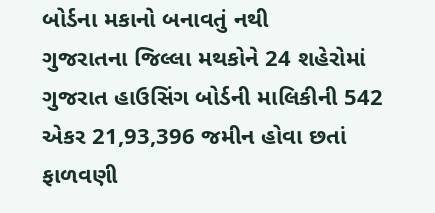બોર્ડના મકાનો બનાવતું નથી
ગુજરાતના જિલ્લા મથકોને 24 શહેરોમાં ગુજરાત હાઉસિંગ બોર્ડની માલિકીની 542 એકર 21,93,396 જમીન હોવા છતાં ફાળવણી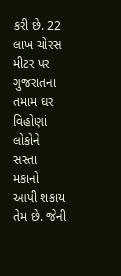કરી છે. 22 લાખ ચોરસ મીટર પર ગુજરાતના તમામ ઘર વિહોણાં લોકોને સસ્તા મકાનો આપી શકાય તેમ છે. જેની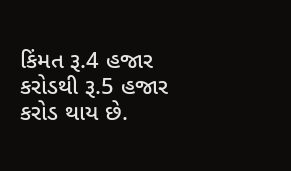કિંમત રૂ.4 હજાર કરોડથી રૂ.5 હજાર કરોડ થાય છે.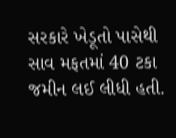સરકારે ખેડૂતો પાસેથી સાવ મફતમાં 40 ટકા જમીન લઈ લીધી હતી.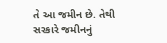તે આ જમીન છે. તેથી સરકારે જમીનનું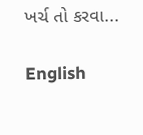ખર્ચ તો કરવા...

English